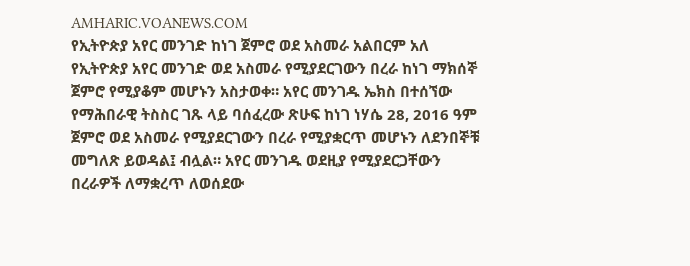AMHARIC.VOANEWS.COM
የኢትዮጵያ አየር መንገድ ከነገ ጀምሮ ወደ አስመራ አልበርም አለ
የኢትዮጵያ አየር መንገድ ወደ አስመራ የሚያደርገውን በረራ ከነገ ማክሰኞ ጀምሮ የሚያቆም መሆኑን አስታወቀ። አየር መንገዱ ኤክስ በተሰኘው የማሕበራዊ ትስስር ገጹ ላይ ባሰፈረው ጽሁፍ ከነገ ነሃሴ 28, 2016 ዓም ጀምሮ ወደ አስመራ የሚያደርገውን በረራ የሚያቋርጥ መሆኑን ለደንበኞቹ መግለጽ ይወዳል፤ ብሏል። አየር መንገዱ ወደዚያ የሚያደርጋቸውን በረራዎች ለማቋረጥ ለወሰደው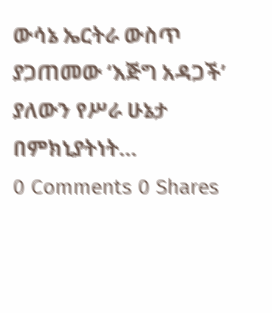ውሳኔ ኤርትራ ውስጥ ያጋጠመው ‘እጅግ አዳጋች’ ያለውን የሥራ ሁኔታ በምክኒያትነት...
0 Comments 0 Shares